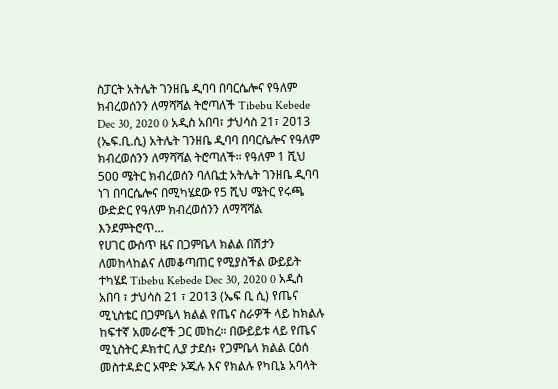ስፓርት አትሌት ገንዘቤ ዲባባ በባርሴሎና የዓለም ክብረወሰንን ለማሻሻል ትሮጣለች Tibebu Kebede Dec 30, 2020 0 አዲስ አበባ፣ ታህሳስ 21፣ 2013 (ኤፍ.ቢ.ሲ) አትሌት ገንዘቤ ዲባባ በባርሴሎና የዓለም ክብረወሰንን ለማሻሻል ትሮጣለች። የዓለም 1 ሺህ 500 ሜትር ክብረወሰን ባለቤቷ አትሌት ገንዘቤ ዲባባ ነገ በባርሴሎና በሚካሄደው የ5 ሺህ ሜትር የሩጫ ውድድር የዓለም ክብረወሰንን ለማሻሻል እንደምትሮጥ…
የሀገር ውስጥ ዜና በጋምቤላ ክልል በሽታን ለመከላከልና ለመቆጣጠር የሚያስችል ውይይት ተካሄደ Tibebu Kebede Dec 30, 2020 0 አዲስ አበባ ፣ ታህሳስ 21 ፣ 2013 (ኤፍ ቢ ሲ) የጤና ሚኒስቴር በጋምቤላ ክልል የጤና ስራዎች ላይ ከክልሉ ከፍተኛ አመራሮች ጋር መከረ። በውይይቱ ላይ የጤና ሚኒስትር ዶክተር ሊያ ታደሰ፥ የጋምቤላ ክልል ርዕሰ መስተዳድር ኦሞድ ኦጁሉ እና የክልሉ የካቢኔ አባላት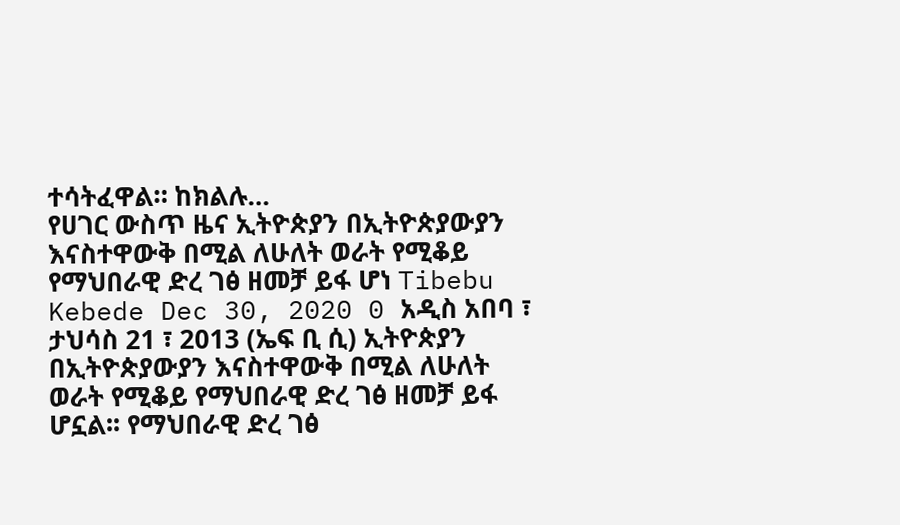ተሳትፈዋል። ከክልሉ…
የሀገር ውስጥ ዜና ኢትዮጵያን በኢትዮጵያውያን እናስተዋውቅ በሚል ለሁለት ወራት የሚቆይ የማህበራዊ ድረ ገፅ ዘመቻ ይፋ ሆነ Tibebu Kebede Dec 30, 2020 0 አዲስ አበባ ፣ ታህሳስ 21 ፣ 2013 (ኤፍ ቢ ሲ) ኢትዮጵያን በኢትዮጵያውያን እናስተዋውቅ በሚል ለሁለት ወራት የሚቆይ የማህበራዊ ድረ ገፅ ዘመቻ ይፋ ሆኗል፡፡ የማህበራዊ ድረ ገፅ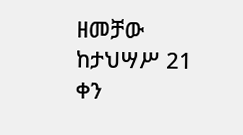ዘመቻው ከታህሣሥ 21 ቀን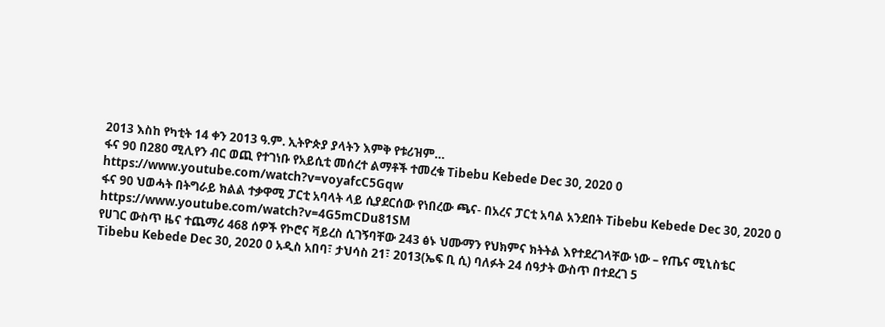2013 እስከ የካቲት 14 ቀን 2013 ዓ.ም. ኢትዮጵያ ያላትን እምቅ የቱሪዝም…
ፋና 90 በ280 ሚሊየን ብር ወጪ የተገነቡ የአይሲቲ መሰረተ ልማቶች ተመረቁ Tibebu Kebede Dec 30, 2020 0 https://www.youtube.com/watch?v=voyafcC5Gqw
ፋና 90 ህወሓት በትግራይ ክልል ተቃዋሚ ፓርቲ አባላት ላይ ሲያደርሰው የነበረው ጫና- በአረና ፓርቲ አባል አንደበት Tibebu Kebede Dec 30, 2020 0 https://www.youtube.com/watch?v=4G5mCDu81SM
የሀገር ውስጥ ዜና ተጨማሪ 468 ሰዎች የኮሮና ቫይረስ ሲገኝባቸው 243 ፅኑ ህሙማን የህክምና ክትትል እየተደረገላቸው ነው – የጤና ሚኒስቴር Tibebu Kebede Dec 30, 2020 0 አዲስ አበባ፣ ታህሳስ 21፣ 2013(ኤፍ ቢ ሲ) ባለፉት 24 ሰዓታት ውስጥ በተደረገ 5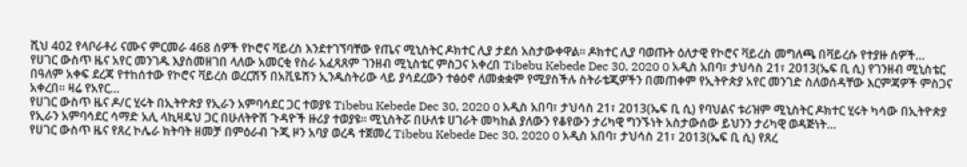ሺህ 402 የላቦራቶሪ ናሙና ምርመራ 468 ሰዎች የኮሮና ቫይረስ እንደተገኘባቸው የጤና ሚኒስትር ዶክተር ሊያ ታደሰ አስታውቀዋል። ዶክተር ሊያ ባወጡት ዕለታዊ የኮሮና ቫይረስ መግለጫ በቫይረሱ የተያዙ ሰዎች…
የሀገር ውስጥ ዜና አየር መንገዱ እያስመዘገበ ላለው አመርቂ የስራ አፈጻጸም ገንዘብ ሚኒስቴር ምስጋና አቀረበ Tibebu Kebede Dec 30, 2020 0 አዲስ አበባ፣ ታህሳስ 21፣ 2013(ኤፍ ቢ ሲ) የገንዘብ ሚኒስቴር በዓለም አቀፍ ደረጃ የተከሰተው የኮሮና ቫይረስ ወረርሽኝ በአቪዬሽን ኢንዱስትሪው ላይ ያሳደረውን ተፅዕኖ ለመቋቋም የሚያስችሉ ስትራቴጂዎችን በመጠቀም የኢትዮጵያ አየር መንገድ ስለወሰዳቸው እርምጃዎች ምስጋና አቀረበ፡፡ ዛሬ የአየር…
የሀገር ውስጥ ዜና ዶ/ር ሂሩት በኢትዮጵያ የኢራን አምባሳደር ጋር ተወያዩ Tibebu Kebede Dec 30, 2020 0 አዲስ አበባ፣ ታህሳስ 21፣ 2013(ኤፍ ቢ ሲ) የባህልና ቱሪዝም ሚኒስትር ዶክተር ሂሩት ካሳው በኢትዮጵያ የኢራን አምባሳደር ሳማድ አሊ ላኪዛዴህ ጋር በሁለትዮሽ ጉዳዮች ዙሪያ ተወያዩ። ሚኒስትሯ በሁለቱ ሀገራት መካከል ያለውን የቆየውን ታሪካዊ ግንኙነት አስታውሰው ይህንን ታሪካዊ ወዳጅነት…
የሀገር ውስጥ ዜና የጸረ ኮሌራ ክትባት ዘመቻ በምዕራብ ጉጂ ዞን አባያ ወረዳ ተጀመረ Tibebu Kebede Dec 30, 2020 0 አዲስ አበባ፣ ታህሳስ 21፣ 2013(ኤፍ ቢ ሲ) የጸረ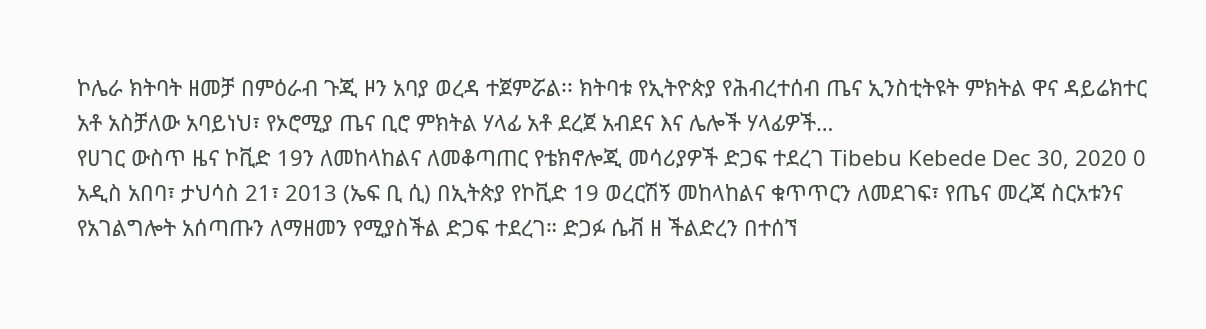ኮሌራ ክትባት ዘመቻ በምዕራብ ጉጂ ዞን አባያ ወረዳ ተጀምሯል፡፡ ክትባቱ የኢትዮጵያ የሕብረተሰብ ጤና ኢንስቲትዩት ምክትል ዋና ዳይሬክተር አቶ አስቻለው አባይነህ፣ የኦሮሚያ ጤና ቢሮ ምክትል ሃላፊ አቶ ደረጀ አብደና እና ሌሎች ሃላፊዎች…
የሀገር ውስጥ ዜና ኮቪድ 19ን ለመከላከልና ለመቆጣጠር የቴክኖሎጂ መሳሪያዎች ድጋፍ ተደረገ Tibebu Kebede Dec 30, 2020 0 አዲስ አበባ፣ ታህሳስ 21፣ 2013 (ኤፍ ቢ ሲ) በኢትጵያ የኮቪድ 19 ወረርሽኝ መከላከልና ቁጥጥርን ለመደገፍ፣ የጤና መረጃ ስርአቱንና የአገልግሎት አሰጣጡን ለማዘመን የሚያስችል ድጋፍ ተደረገ። ድጋፉ ሴቭ ዘ ችልድረን በተሰኘ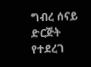ግብረ ሰናይ ድርጅት የተደረገ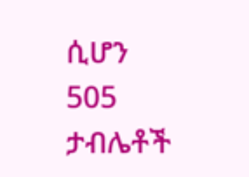ሲሆን 505 ታብሌቶች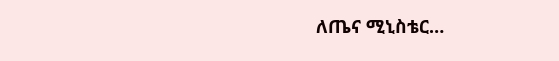ለጤና ሚኒስቴር…